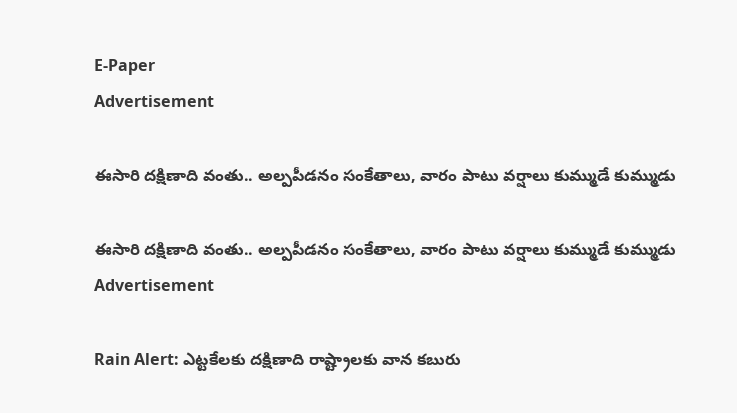E-Paper
Advertisement

ఈసారి దక్షిణాది వంతు.. అల్పపీడనం సంకేతాలు, వారం పాటు వర్షాలు కుమ్ముడే కుమ్ముడు

ఈసారి దక్షిణాది వంతు.. అల్పపీడనం సంకేతాలు, వారం పాటు వర్షాలు కుమ్ముడే కుమ్ముడు
Advertisement

Rain Alert: ఎట్టకేలకు దక్షిణాది రాష్ట్రాలకు వాన కబురు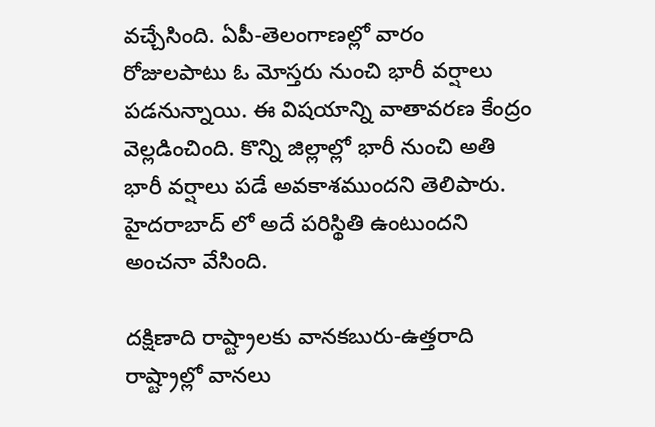వచ్చేసింది. ఏపీ-తెలంగాణల్లో వారం రోజులపాటు ఓ మోస్తరు నుంచి భారీ వర్షాలు పడనున్నాయి. ఈ విషయాన్ని వాతావరణ కేంద్రం వెల్లడించింది. కొన్ని జిల్లాల్లో భారీ నుంచి అతి భారీ వర్షాలు పడే అవకాశముందని తెలిపారు. హైదరాబాద్ లో అదే పరిస్థితి ఉంటుందని అంచనా వేసింది.

దక్షిణాది రాష్ట్రాలకు వానకబురు-ఉత్తరాది రాష్ట్రాల్లో వానలు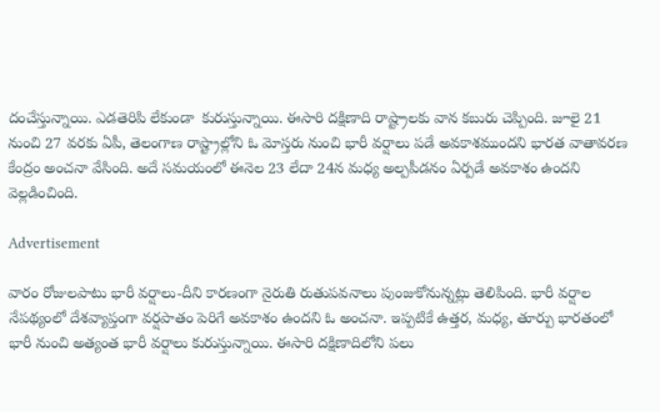దంచేస్తున్నాయి. ఎడతెరిపి లేకుండా  కురుస్తున్నాయి. ఈసారి దక్షిణాది రాష్ట్రాలకు వాన కబురు చెప్పింది. జూలై 21 నుంచి 27 వరకు ఏపీ, తెలంగాణ రాష్ట్రాల్లోని ఓ మోస్తరు నుంచి భారీ వర్షాలు పడే అవకాశముందని భారత వాతావరణ కేంద్రం అంచనా వేసింది. అదే సమయంలో ఈనెల 23 లేదా 24న మధ్య అల్పపీడనం ఏర్పడే అవకాశం ఉందని వెల్లడించింది.

Advertisement

వారం రోజులపాటు భారీ వర్షాలు-దీని కారణంగా నైరుతి రుతుపవనాలు పుంజుకోనున్నట్లు తెలిపింది. భారీ వర్షాల నేపథ్యంలో దేశవ్యాప్తంగా వర్షపాతం పెరిగే అవకాశం ఉందని ఓ అంచనా. ఇప్పటికే ఉత్తర, మధ్య, తూర్పు భారతంలో భారీ నుంచి అత్యంత భారీ వర్షాలు కురుస్తున్నాయి. ఈసారి దక్షిణాదిలోని పలు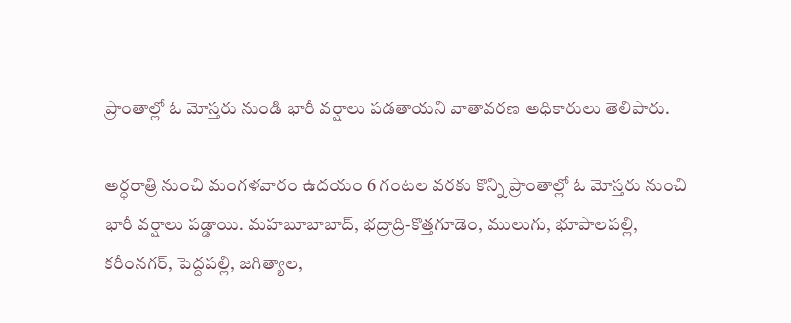ప్రాంతాల్లో ఓ మోస్తరు నుండి భారీ వర్షాలు పడతాయని వాతావరణ అధికారులు తెలిపారు.

అర్ధరాత్రి నుంచి మంగళవారం ఉదయం 6 గంటల వరకు కొన్ని ప్రాంతాల్లో ఓ మోస్తరు నుంచి భారీ వర్షాలు పడ్డాయి. మహబూబాబాద్, భద్రాద్రి-కొత్తగూడెం, ములుగు, భూపాలపల్లి, కరీంనగర్, పెద్దపల్లి, జగిత్యాల,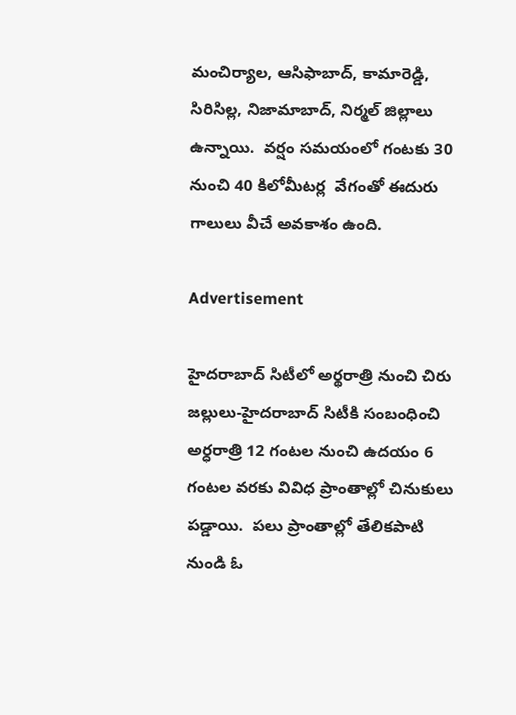మంచిర్యాల, ఆసిఫాబాద్, కామారెడ్డి, సిరిసిల్ల, నిజామాబాద్, నిర్మల్ జిల్లాలు ఉన్నాయి.  వర్షం సమయంలో గంటకు 30 నుంచి 40 కిలోమీటర్ల  వేగంతో ఈదురు గాలులు వీచే అవకాశం ఉంది.

Advertisement

హైదరాబాద్ సిటీలో అర్థరాత్రి నుంచి చిరు జల్లులు-హైదరాబాద్‌ సిటీకి సంబంధించి అర్ధరాత్రి 12 గంటల నుంచి ఉదయం 6 గంటల వరకు వివిధ ప్రాంతాల్లో చినుకులు పడ్డాయి.  పలు ప్రాంతాల్లో తేలికపాటి నుండి ఓ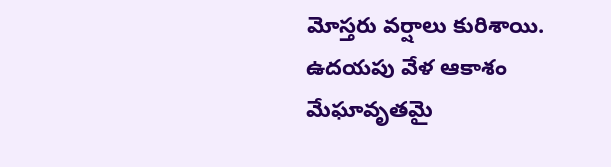మోస్తరు వర్షాలు కురిశాయి. ఉదయపు వేళ ఆకాశం మేఘావృతమై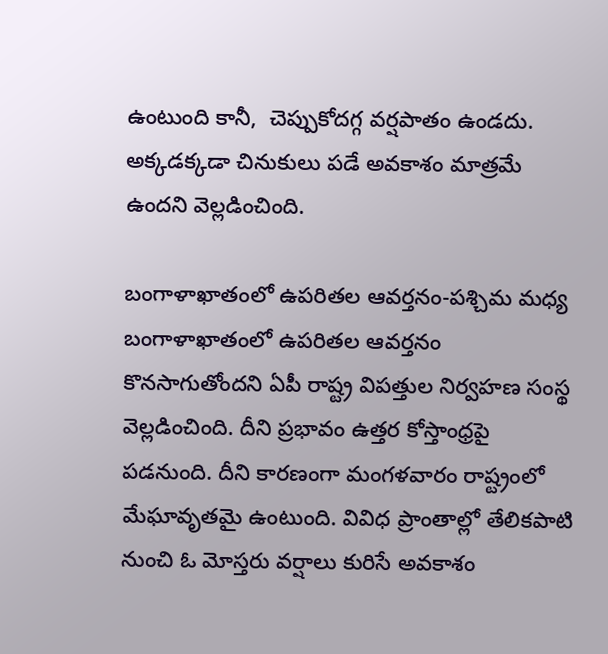ఉంటుంది కానీ,  చెప్పుకోదగ్గ వర్షపాతం ఉండదు. అక్కడక్కడా చినుకులు పడే అవకాశం మాత్రమే ఉందని వెల్లడించింది.

బంగాళాఖాతంలో ఉపరితల ఆవర్తనం-పశ్చిమ మధ్య బంగాళాఖాతంలో ఉపరితల ఆవర్తనం కొనసాగుతోందని ఏపీ రాష్ట్ర విపత్తుల నిర్వహణ సంస్థ వెల్లడించింది. దీని ప్రభావం ఉత్తర కోస్తాంధ్రపై పడనుంది. దీని కారణంగా మంగళవారం రాష్ట్రంలో మేఘావృతమై ఉంటుంది. వివిధ ప్రాంతాల్లో తేలికపాటి నుంచి ఓ మోస్తరు వర్షాలు కురిసే అవకాశం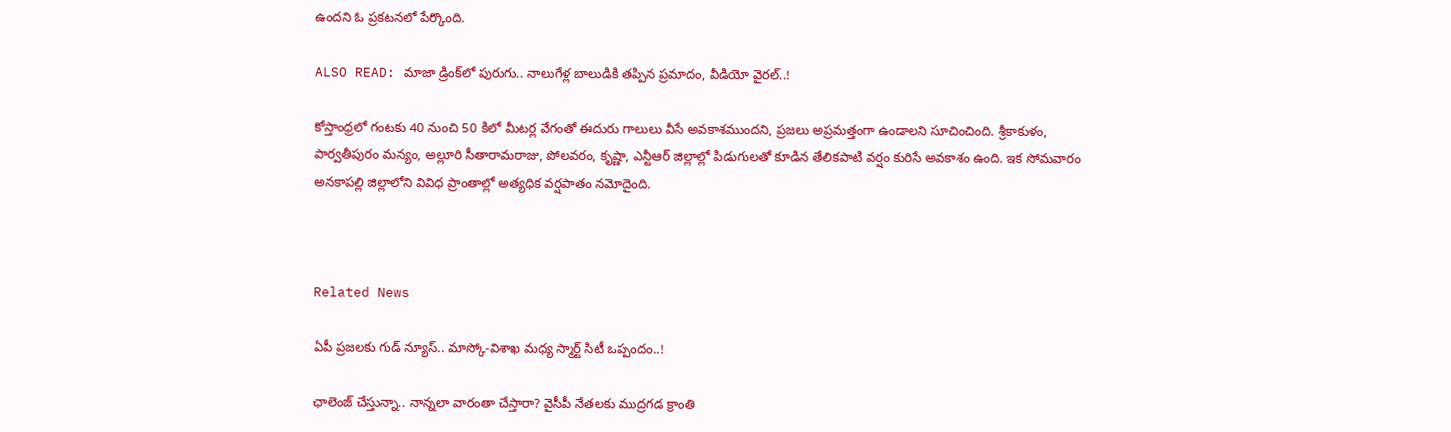ఉందని ఓ ప్రకటనలో పేర్కొంది.

ALSO READ: మాజా డ్రింక్‌లో పురుగు.. నాలుగేళ్ల బాలుడికి తప్పిన ప్రమాదం, వీడియో వైరల్..!

కోస్తాంధ్రలో గంటకు 40 నుంచి 50 కిలో మీటర్ల వేగంతో ఈదురు గాలులు వీసే అవకాశముందని, ప్రజలు అప్రమత్తంగా ఉండాలని సూచించింది. శ్రీకాకుళం, పార్వతీపురం మన్యం, అల్లూరి సీతారామరాజు, పోలవరం, కృష్ణా, ఎన్టీఆర్ జిల్లాల్లో పిడుగులతో కూడిన తేలికపాటి వర్షం కురిసే అవకాశం ఉంది. ఇక సోమవారం అనకాపల్లి జిల్లాలోని వివిధ ప్రాంతాల్లో అత్యధిక వర్షపాతం నమోదైంది.



Related News

ఏపీ ప్రజలకు గుడ్ న్యూస్.. మాస్కో-విశాఖ మధ్య స్మార్ట్ సిటీ ఒప్పందం..!

ఛాలెంజ్ చేస్తున్నా.. నాన్నలా వారంతా చేస్తారా? వైసీపీ నేతలకు ముద్రగడ క్రాంతి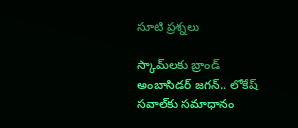సూటి ప్రశ్నలు

స్కామ్‌లకు బ్రాండ్ అంబాసిడర్ జగన్.. లోకేష్ సవాల్‌కు సమాధానం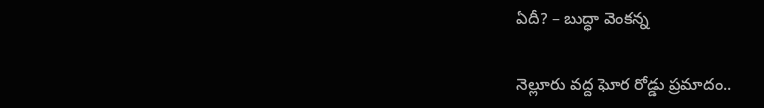ఏదీ? – బుద్ధా వెంకన్న

నెల్లూరు వద్ద ఘోర రోడ్డు ప్రమాదం..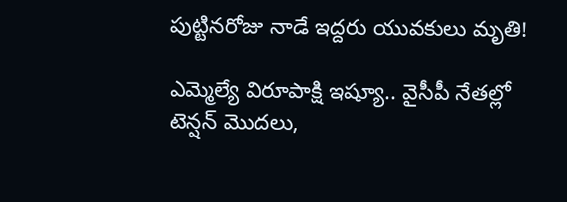పుట్టినరోజు నాడే ఇద్దరు యువకులు మృతి!

ఎమ్మెల్యే విరూపాక్షి ఇష్యూ.. వైసీపీ నేతల్లో టెన్షన్ మొదలు,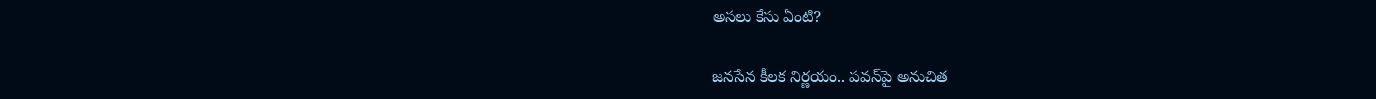అసలు కేసు ఏంటి?

జనసేన కీలక నిర్ణయం.. పవన్‌పై అనుచిత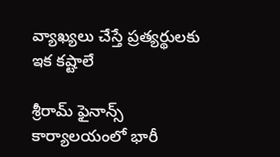వ్యాఖ్యలు చేస్తే ప్రత్యర్థులకు ఇక కష్టాలే

శ్రీరామ్ ఫైనాన్స్ కార్యాలయంలో భారీ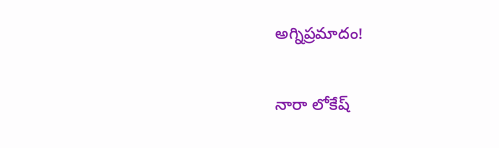అగ్నిప్రమాదం!

నారా లోకేష్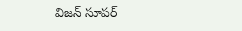విజన్ సూపర్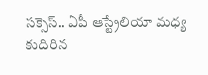సక్సెస్.. ఏపీ ఆస్ట్రేలియా మధ్య కుదిరిన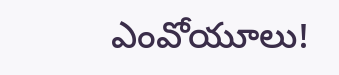ఎంవోయూలు!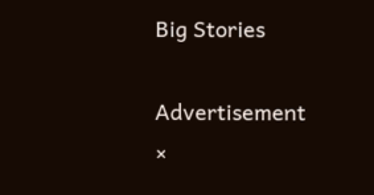Big Stories

Advertisement
×